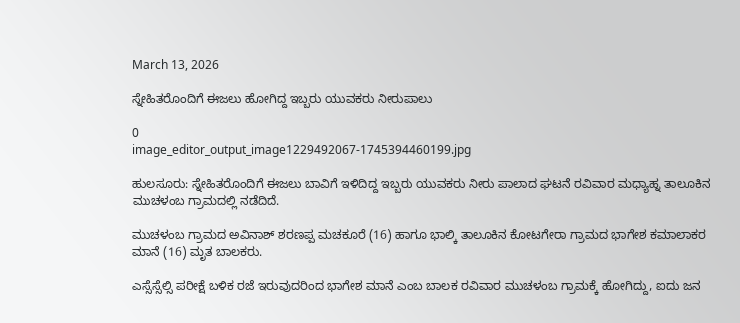March 13, 2026

ಸ್ನೇಹಿತರೊಂದಿಗೆ ಈಜಲು ಹೋಗಿದ್ದ ಇಬ್ಬರು ಯುವಕರು ನೀರುಪಾಲು

0
image_editor_output_image1229492067-1745394460199.jpg

ಹುಲಸೂರು: ಸ್ನೇಹಿತರೊಂದಿಗೆ ಈಜಲು ಬಾವಿಗೆ ಇಳಿದಿದ್ದ ಇಬ್ಬರು ಯುವಕರು ನೀರು ಪಾಲಾದ ಘಟನೆ ರವಿವಾರ ಮಧ್ಯಾಹ್ನ ತಾಲೂಕಿನ ಮುಚಳಂಬ ಗ್ರಾಮದಲ್ಲಿ ನಡೆದಿದೆ.

ಮುಚಳಂಬ ಗ್ರಾಮದ ಅವಿನಾಶ್ ಶರಣಪ್ಪ ಮಚಕೂರೆ (16) ಹಾಗೂ ಭಾಲ್ಕಿ ತಾಲೂಕಿನ ಕೋಟಗೇರಾ ಗ್ರಾಮದ ಭಾಗೇಶ ಕಮಾಲಾಕರ ಮಾನೆ (16) ಮೃತ ಬಾಲಕರು.

ಎಸ್ಸೆಸ್ಸೆಲ್ಸಿ ಪರೀಕ್ಷೆ ಬಳಿಕ ರಜೆ ಇರುವುದರಿಂದ ಭಾಗೇಶ ಮಾನೆ ಎಂಬ ಬಾಲಕ ರವಿವಾರ ಮುಚಳಂಬ ಗ್ರಾಮಕ್ಕೆ ಹೋಗಿದ್ದು, ಐದು ಜನ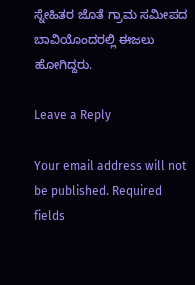ಸ್ನೇಹಿತರ ಜೊತೆ ಗ್ರಾಮ ಸಮೀಪದ ಬಾವಿಯೊಂದರಲ್ಲಿ ಈಜಲು ಹೋಗಿದ್ದರು.

Leave a Reply

Your email address will not be published. Required fields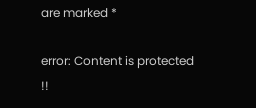are marked *

error: Content is protected !!